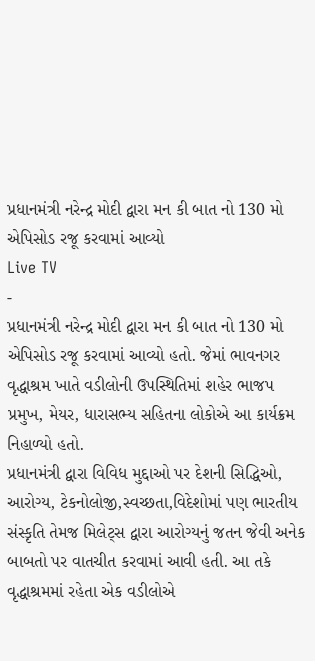પ્રધાનમંત્રી નરેન્દ્ર મોદી દ્વારા મન કી બાત નો 130 મો એપિસોડ રજૂ કરવામાં આવ્યો
Live TV
-
પ્રધાનમંત્રી નરેન્દ્ર મોદી દ્વારા મન કી બાત નો 130 મો એપિસોડ રજૂ કરવામાં આવ્યો હતો. જેમાં ભાવનગર વૃદ્ધાશ્રમ ખાતે વડીલોની ઉપસ્થિતિમાં શહેર ભાજપ પ્રમુખ, મેયર, ધારાસભ્ય સહિતના લોકોએ આ કાર્યક્રમ નિહાળ્યો હતો.
પ્રધાનમંત્રી દ્વારા વિવિધ મુદ્દાઓ પર દેશની સિદ્ધિઓ, આરોગ્ય, ટેકનોલોજી,સ્વચ્છતા,વિદેશોમાં પણ ભારતીય સંસ્કૃતિ તેમજ મિલેટ્સ દ્વારા આરોગ્યનું જતન જેવી અનેક બાબતો પર વાતચીત કરવામાં આવી હતી. આ તકે વૃદ્ધાશ્રમમાં રહેતા એક વડીલોએ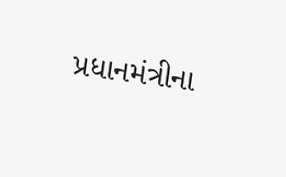પ્રધાનમંત્રીના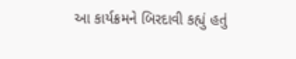આ કાર્યક્રમને બિરદાવી કહ્યું હતું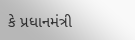કે પ્રધાનમંત્રી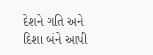દેશને ગતિ અને દિશા બંને આપી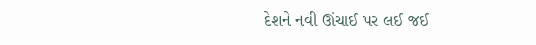દેશને નવી ઊંચાઈ પર લઈ જઈ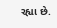રહ્યા છે.